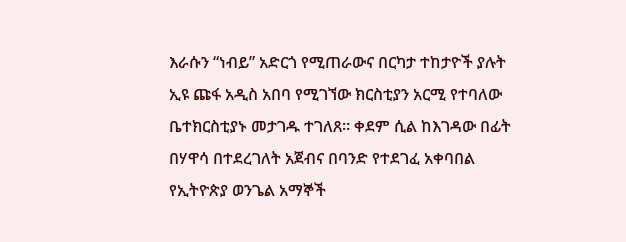እራሱን “ነብይ” አድርጎ የሚጠራውና በርካታ ተከታዮች ያሉት ኢዩ ጩፋ አዲስ አበባ የሚገኘው ክርስቲያን አርሚ የተባለው ቤተክርስቲያኑ መታገዱ ተገለጸ። ቀደም ሲል ከእገዳው በፊት በሃዋሳ በተደረገለት አጀብና በባንድ የተደገፈ አቀባበል የኢትዮጵያ ወንጌል አማኞች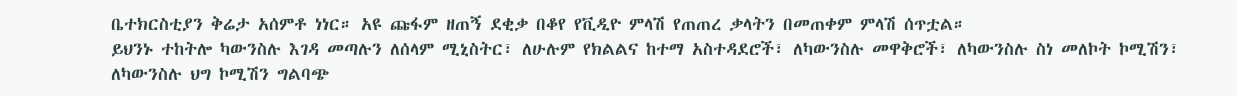ቤተክርስቲያን ቅሬታ አሰምቶ ነነር። አዩ ጩፋም ዘጠኝ ደቂቃ በቆየ የቪዲዮ ምላሽ የጠጠረ ቃላትን በመጠቀም ምላሽ ሰጥቷል።
ይህንኑ ተከትሎ ካውንስሉ እገዳ መጣሉን ለሰላም ሚኒስትር፣ ለሁሉም የክልልና ከተማ አስተዳደሮች፣ ለካውንስሉ መዋቅሮች፣ ለካውንስሉ ስነ መለኮት ኮሚሽን፣ ለካውንስሉ ህግ ኮሚሽን ግልባጭ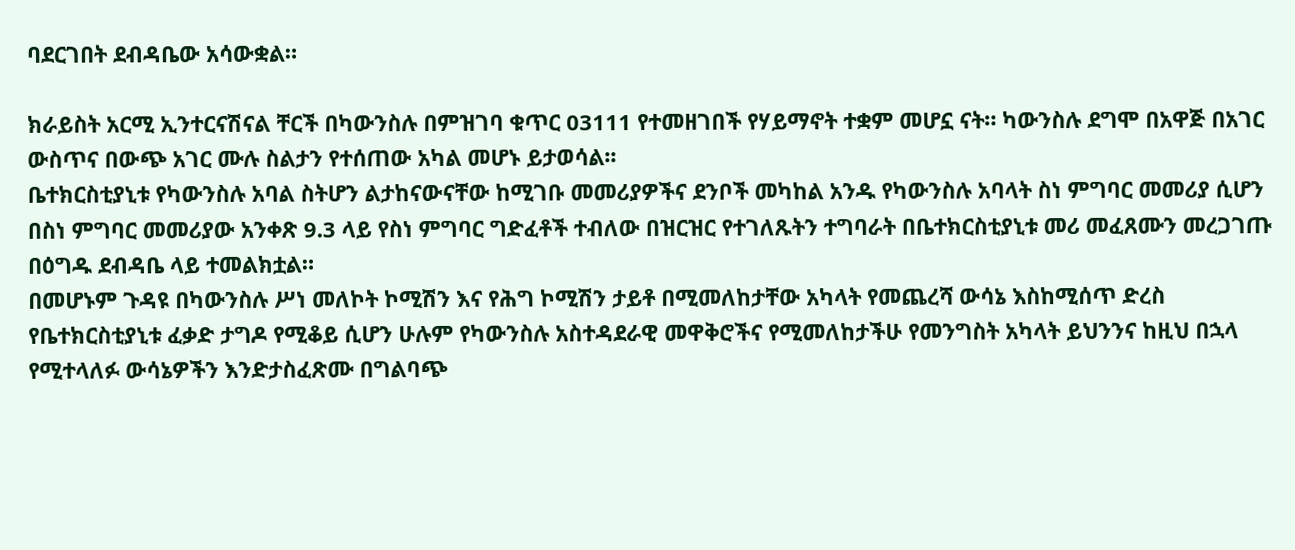ባደርገበት ደብዳቤው አሳውቋል።

ክራይስት አርሚ ኢንተርናሽናል ቸርች በካውንስሉ በምዝገባ ቁጥር 03111 የተመዘገበች የሃይማኖት ተቋም መሆኗ ናት። ካውንስሉ ደግሞ በአዋጅ በአገር ውስጥና በውጭ አገር ሙሉ ስልታን የተሰጠው አካል መሆኑ ይታወሳል፡፡
ቤተክርስቲያኒቱ የካውንስሉ አባል ስትሆን ልታከናውናቸው ከሚገቡ መመሪያዎችና ደንቦች መካከል አንዱ የካውንስሉ አባላት ስነ ምግባር መመሪያ ሲሆን በስነ ምግባር መመሪያው አንቀጽ 9.3 ላይ የስነ ምግባር ግድፈቶች ተብለው በዝርዝር የተገለጹትን ተግባራት በቤተክርስቲያኒቱ መሪ መፈጸሙን መረጋገጡ በዕግዱ ደብዳቤ ላይ ተመልክቷል።
በመሆኑም ጉዳዩ በካውንስሉ ሥነ መለኮት ኮሚሽን እና የሕግ ኮሚሽን ታይቶ በሚመለከታቸው አካላት የመጨረሻ ውሳኔ እስከሚሰጥ ድረስ የቤተክርስቲያኒቱ ፈቃድ ታግዶ የሚቆይ ሲሆን ሁሉም የካውንስሉ አስተዳደራዊ መዋቅሮችና የሚመለከታችሁ የመንግስት አካላት ይህንንና ከዚህ በኋላ የሚተላለፉ ውሳኔዎችን እንድታስፈጽሙ በግልባጭ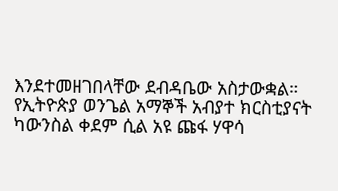እንደተመዘገበላቸው ደብዳቤው አስታውቋል።
የኢትዮጵያ ወንጌል አማኞች አብያተ ክርስቲያናት ካውንስል ቀደም ሲል አዩ ጩፋ ሃዋሳ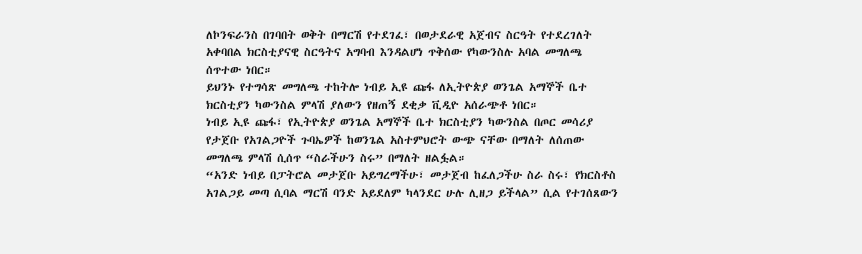ለኮንፍራንስ በገባበት ወቅት በማርሽ የተደገፈ፣ በወታደራዊ አጀብና ስርዓት የተደረገለት አቀባበል ክርስቲያናዊ ስርዓትና አግባብ እንዳልሆነ ጥቅሰው የካውንስሉ አባል መግለጫ ሰጥተው ነበር።
ይህንኑ የተግሳጽ መግለጫ ተከትሎ ነብይ ኢዩ ጩፋ ለኢትዮጵያ ወንጌል አማኞች ቤተ ክርስቲያን ካውንስል ምላሽ ያለውን የዘጠኝ ደቂቃ ቪዲዮ አሰራጭቶ ነበር።
ነብይ ኢዩ ጩፋ፣ የኢትዮጵያ ወንጌል አማኞች ቤተ ክርስቲያን ካውንስል በጦር መሳሪያ የታጀቡ የአገልጋዮች ጉባኤዎች ከወንጌል አስተምህሮት ውጭ ናቸው በማለት ለሰጠው መግለጫ ምላሽ ሲሰጥ “ስራችሁን ስሩ” በማለት ዘልፏል።
“አንድ ነብይ በፓትሮል መታጀቡ አይግረማችሁ፣ መታጀብ ከፈለጋችሁ ስራ ስሩ፣ የክርስቶስ አገልጋይ መጣ ሲባል ማርሽ ባንድ አይደለም ካላንደር ሁሉ ሊዘጋ ይችላል” ሲል የተገሰጸውን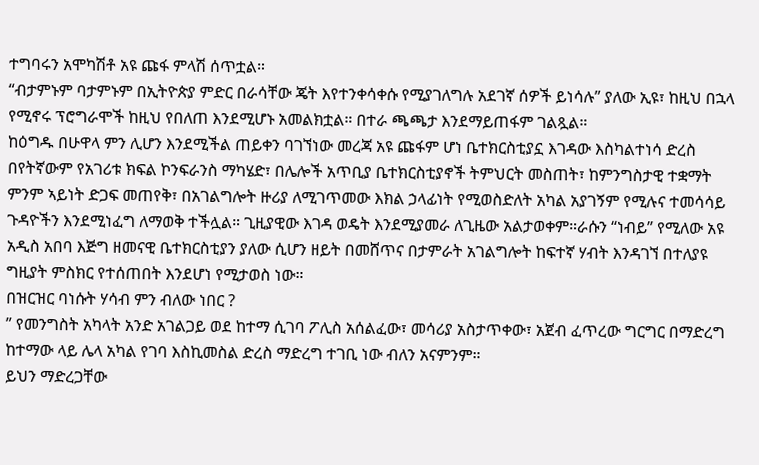ተግባሩን አሞካሽቶ አዩ ጩፋ ምላሽ ሰጥቷል።
“ብታምኑም ባታምኑም በኢትዮጵያ ምድር በራሳቸው ጄት እየተንቀሳቀሱ የሚያገለግሉ አደገኛ ሰዎች ይነሳሉ” ያለው ኢዩ፣ ከዚህ በኋላ የሚኖሩ ፕሮግራሞች ከዚህ የበለጠ እንደሚሆኑ አመልክቷል። በተራ ጫጫታ እንደማይጠፋም ገልጿል።
ከዕግዱ በሁዋላ ምን ሊሆን እንደሚችል ጠይቀን ባገኘነው መረጃ አዩ ጩፋም ሆነ ቤተክርስቲያኗ እገዳው እስካልተነሳ ድረስ በየትኛውም የአገሪቱ ክፍል ኮንፍራንስ ማካሄድ፣ በሌሎች አጥቢያ ቤተክርስቲያኖች ትምህርት መስጠት፣ ከምንግስታዊ ተቋማት ምንም ኣይነት ድጋፍ መጠየቅ፣ በአገልግሎት ዙሪያ ለሚገጥመው እክል ኃላፊነት የሚወስድለት አካል አያገኝም የሚሉና ተመሳሳይ ጉዳዮችን እንደሚነፈግ ለማወቅ ተችሏል። ጊዚያዊው እገዳ ወዴት እንደሚያመራ ለጊዜው አልታወቀም።ራሱን “ነብይ” የሚለው አዩ አዲስ አበባ እጅግ ዘመናዊ ቤተክርስቲያን ያለው ሲሆን ዘይት በመሸጥና በታምራት አገልግሎት ከፍተኛ ሃብት እንዳገኘ በተለያዩ ግዚያት ምስክር የተሰጠበት እንደሆነ የሚታወስ ነው።
በዝርዝር ባነሱት ሃሳብ ምን ብለው ነበር ?
” የመንግስት አካላት አንድ አገልጋይ ወደ ከተማ ሲገባ ፖሊስ አሰልፈው፣ መሳሪያ አስታጥቀው፣ አጀብ ፈጥረው ግርግር በማድረግ ከተማው ላይ ሌላ አካል የገባ እስኪመስል ድረስ ማድረግ ተገቢ ነው ብለን አናምንም።
ይህን ማድረጋቸው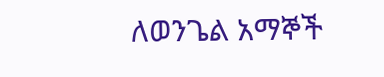ለወንጌል አማኞች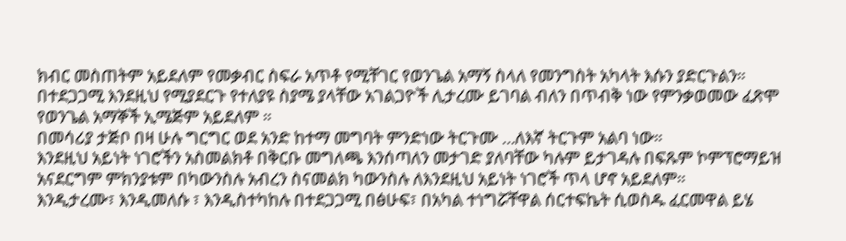ክብር መስጠትም አይደለም የመቃብር ስፍራ አጥቶ የሚቸገር የወንጌል አማኝ ስላለ የመንግስት አካላት እሱን ያድርጉልን።
በተደጋጋሚ እንደዚህ የሚያደርጉ የተለያዩ ስያሜ ያላቸው አገልጋዮች ሊታረሙ ይገባል ብለን በጥብቅ ነው የምንቃወመው ፈጽሞ የወንጌል አማኞች ኢሜጅም አይደለም ።
በመሳሪያ ታጅቦ በዛ ሁሉ ግርግር ወደ አንድ ከተማ መግባት ምንድነው ትርጉሙ …ለእኛ ትርጉም አልባ ነው።
እንደዚህ አይነት ነገሮችን አስመልክቶ በቅርቡ መግለጫ እንሰጣለን መታገድ ያለባቸው ካሉም ይታገዳሉ በፍጹም ኮምፕሮማይዝ አናደርግም ምክንያቱም በካውንስሉ አብረን ስናመልክ ካውንስሉ ለእንደዚህ አይነት ነገሮች ጥላ ሆኖ አይደለም።
እንዲታረሙ፣ እንዲመለሱ ፣ እንዲስተካከሉ በተደጋጋሚ በፅሁፍ፣ በአካል ተነግሯቸዋል ሰርተፍኬት ሲወስዱ ፈርመዋል ይሄ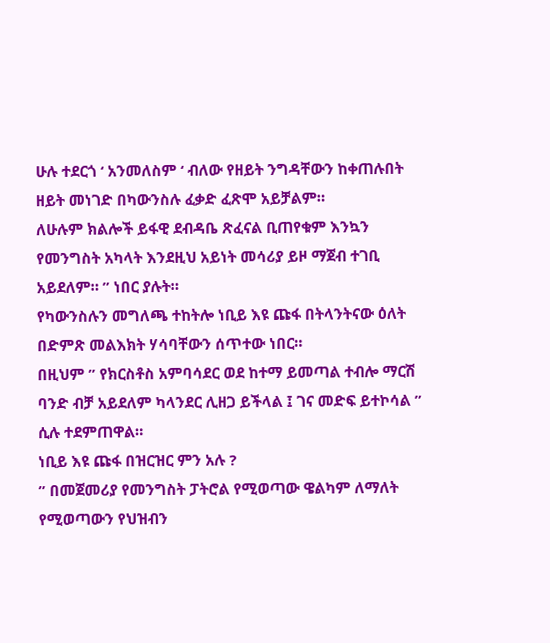ሁሉ ተደርጎ ‘ አንመለስም ‘ ብለው የዘይት ንግዳቸውን ከቀጠሉበት ዘይት መነገድ በካውንስሉ ፈቃድ ፈጽሞ አይቻልም።
ለሁሉም ክልሎች ይፋዊ ደብዳቤ ጽፈናል ቢጠየቁም እንኳን የመንግስት አካላት እንደዚህ አይነት መሳሪያ ይዞ ማጀብ ተገቢ አይደለም። ” ነበር ያሉት።
የካውንስሉን መግለጫ ተከትሎ ነቢይ እዩ ጩፋ በትላንትናው ዕለት በድምጽ መልእክት ሃሳባቸውን ሰጥተው ነበር።
በዚህም ” የክርስቶስ አምባሳደር ወደ ከተማ ይመጣል ተብሎ ማርሽ ባንድ ብቻ አይደለም ካላንደር ሊዘጋ ይችላል ፤ ገና መድፍ ይተኮሳል ” ሲሉ ተደምጠዋል።
ነቢይ እዩ ጩፋ በዝርዝር ምን አሉ ?
” በመጀመሪያ የመንግስት ፓትሮል የሚወጣው ዌልካም ለማለት የሚወጣውን የህዝብን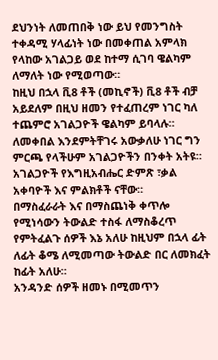ደህንነት ለመጠበቅ ነው ይህ የመንግስት ተቀዳሚ ሃላፊነት ነው በመቀጠል አምላክ የላከው አገልጋይ ወደ ከተማ ሲገባ ዌልካም ለማለት ነው የሚወጣው።
ከዚህ በኋላ ቪ8 ቶች (መኪኖች) ቪ8 ቶች ብቻ አይደለም በዚህ ዘመን የተፈጠረም ነገር ካለ ተጨምሮ አገልጋዮች ዌልካም ይባላሉ።
ለመቀበል እንደምትቸገሩ አውቃለሁ ነገር ግን ምርጫ የላችሁም አገልጋዮችን በንቀት አትዩ።
አገልጋዮች የእግዚአብሔር ድምጽ ፣ቃል አቀባዮች እና ምልክቶች ናቸው።
በማስፈራራት እና በማስጨነቅ ቀጥሎ የሚነሳውን ትውልድ ተስፋ ለማስቆረጥ የምትፈልጉ ሰዎች እኔ አለሁ ከዚህም በኋላ ፊት ለፊት ቆሜ ለሚመጣው ትውልድ በር ለመክፈት ከፊት አለሁ።
አንዳንድ ሰዎች ዘመኑ በሚመጥን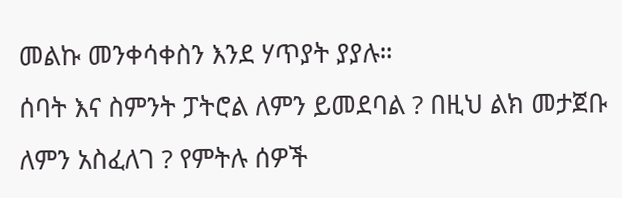መልኩ መንቀሳቀስን እንደ ሃጥያት ያያሉ።
ሰባት እና ስምንት ፓትሮል ለምን ይመደባል ? በዚህ ልክ መታጀቡ ለምን አስፈለገ ? የምትሉ ሰዎች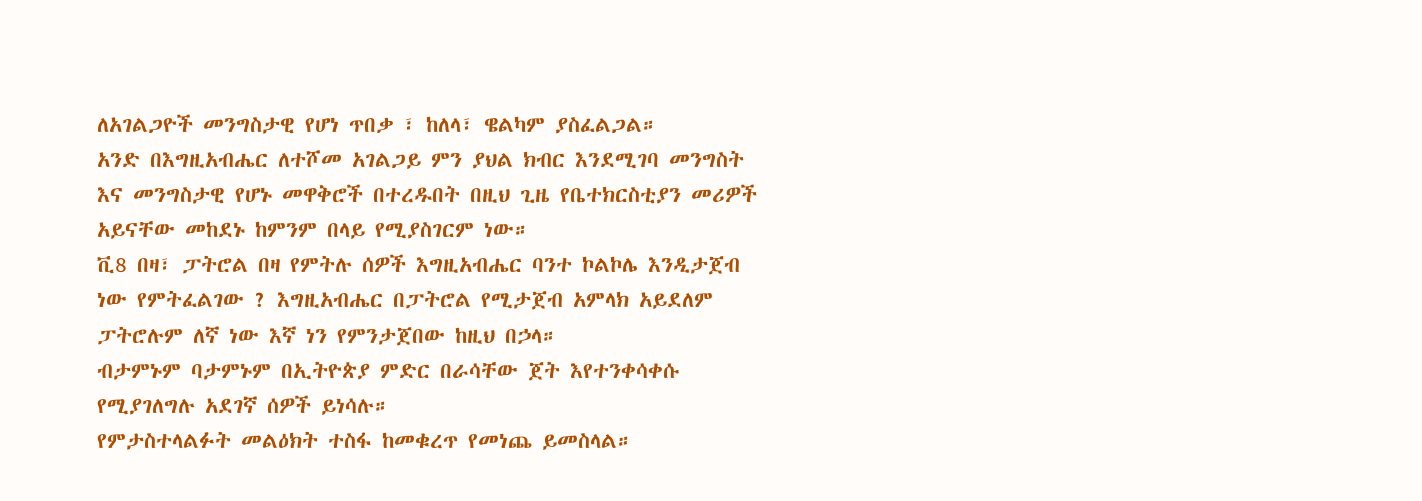ለአገልጋዮች መንግስታዊ የሆነ ጥበቃ ፣ ከለላ፣ ዌልካም ያስፈልጋል።
አንድ በእግዚአብሔር ለተሾመ አገልጋይ ምን ያህል ክብር እንደሚገባ መንግስት እና መንግስታዊ የሆኑ መዋቅሮች በተረዱበት በዚህ ጊዜ የቤተክርስቲያን መሪዎች አይናቸው መከደኑ ከምንም በላይ የሚያስገርም ነው።
ቪ8 በዛ፣ ፓትሮል በዛ የምትሉ ሰዎች እግዚአብሔር ባንተ ኮልኮሌ እንዲታጀብ ነው የምትፈልገው ? እግዚአብሔር በፓትሮል የሚታጀብ አምላክ አይደለም ፓትሮሉም ለኛ ነው እኛ ነን የምንታጀበው ከዚህ በኃላ።
ብታምኑም ባታምኑም በኢትዮጵያ ምድር በራሳቸው ጀት እየተንቀሳቀሱ የሚያገለግሉ አደገኛ ሰዎች ይነሳሉ።
የምታስተላልፉት መልዕክት ተስፋ ከመቁረጥ የመነጨ ይመስላል።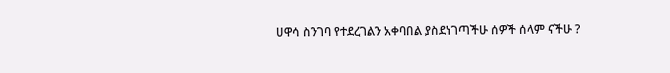ሀዋሳ ስንገባ የተደረገልን አቀባበል ያስደነገጣችሁ ሰዎች ሰላም ናችሁ ?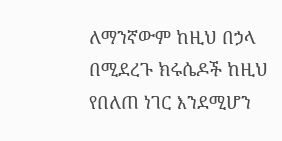ለማንኛውም ከዚህ በኃላ በሚደረጉ ክሩሴዶች ከዚህ የበለጠ ነገር እንደሚሆን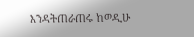እንዳትጠራጠሩ ከወዲሁ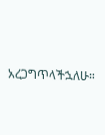አረጋግጥላችኋለሁ።